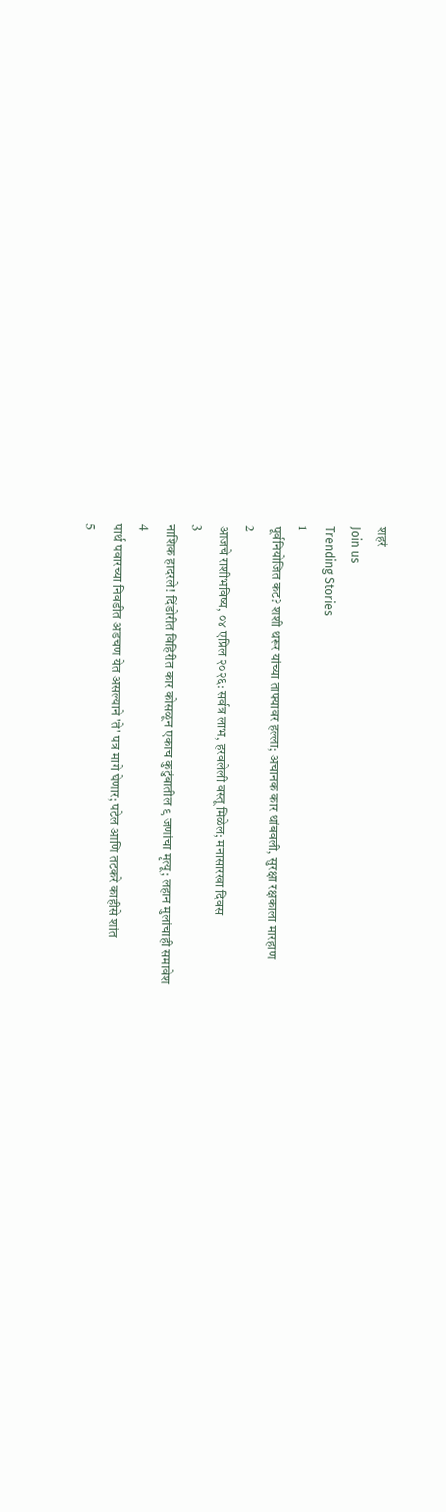शहरं
Join us
Trending Stories
1
पूर्वनियोजित कट? शशी थरूर यांच्या ताफ्यावर हल्ला; अचानक कार थांबवली, सुरक्षा रक्षकाला मारहाण
2
आजचे राशीभविष्य, ०४ एप्रिल २०२६: सर्वत्र लाभ, हरवलेली वस्तू मिळेल; मनासारखा दिवस
3
नाशिक हादरले! दिंडोरीत विहिरीत कार कोसळून एकाच कुटुंबातील ९ जणांचा मृत्यू; लहान मुलांचाही समावेश
4
पार्थ पवारच्या निवडीत अडचण येत असल्याने 'ते' पत्र मागे घेणार; पटेल आणि तटकरे काहीसे शांत
5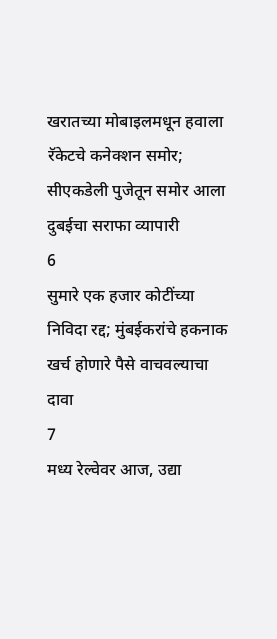खरातच्या मोबाइलमधून हवाला रॅकेटचे कनेक्शन समोर; सीएकडेली पुजेतून समोर आला दुबईचा सराफा व्यापारी
6
सुमारे एक हजार कोटींच्या निविदा रद्द; मुंबईकरांचे हकनाक खर्च होणारे पैसे वाचवल्याचा दावा
7
मध्य रेल्वेवर आज, उद्या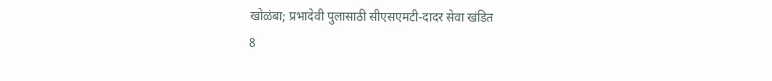खोळंबा; प्रभादेवी पुलासाठी सीएसएमटी-दादर सेवा खंडित
8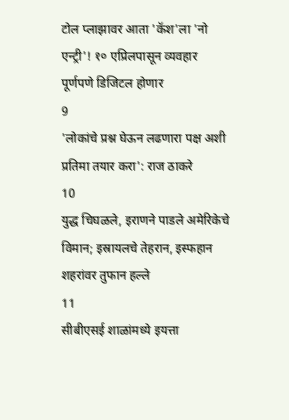टोल प्लाझावर आता 'कॅश'ला 'नो एन्ट्री'! १० एप्रिलपासून व्यवहार पूर्णपणे डिजिटल होणार
9
'लोकांचे प्रश्न घेऊन लढणारा पक्ष अशी प्रतिमा तयार करा': राज ठाकरे
10
युद्ध चिघळले, इराणने पाडले अमेरिकेचे विमान; इस्रायलचे तेहरान, इस्फहान शहरांवर तुफान हल्ले
11
सीबीएसई शाळांमध्ये इयत्ता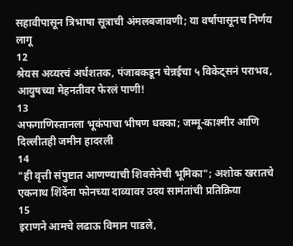सहावीपासून त्रिभाषा सूत्राची अंमलबजावणी; या वर्षापासूनच निर्णय लागू
12
श्रेयस अय्यरचं अर्धशतक, पंजाबकडून चेन्नईचा ५ विकेट्सनं पराभव, आयुषच्या मेहनतीवर फेरलं पाणी!
13
अफगाणिस्तानला भूकंपाचा भीषण धक्का; जम्मू-काश्मीर आणि दिल्लीतही जमीन हादरली
14
"ही वृत्ती संपुष्टात आणण्याची शिवसेनेची भूमिका"; अशोक खरातचे एकनाथ शिंदेंना फोनच्या दाव्यावर उदय सामंतांची प्रतिक्रिया
15
इराणने आमचे लढाऊ विमान पाडले,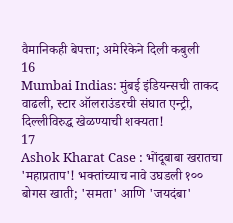वैमानिकही बेपत्ता; अमेरिकेने दिली कबुली
16
Mumbai Indias: मुंबई इंडियन्सची ताकद वाढली, स्टार ऑलराउंडरची संघात एन्ट्री, दिल्लीविरुद्ध खेळण्याची शक्यता!
17
Ashok Kharat Case : भोंदूबाबा खरातचा 'महाप्रताप'! भक्तांच्याच नावे उघडली १०० बोगस खाती; 'समता' आणि 'जयदंबा'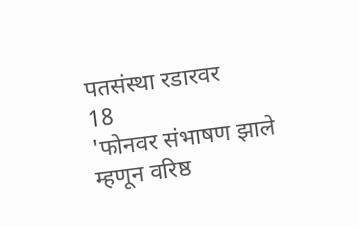पतसंस्था रडारवर
18
'फोनवर संभाषण झाले म्हणून वरिष्ठ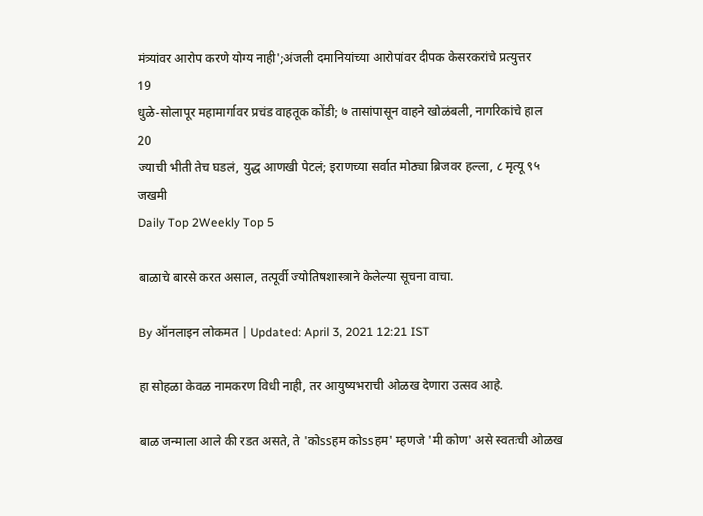मंत्र्यांवर आरोप करणे योग्य नाही';अंजली दमानियांच्या आरोपांवर दीपक केसरकरांचे प्रत्युत्तर
19
धुळे-सोलापूर महामार्गावर प्रचंड वाहतूक कोंडी; ७ तासांपासून वाहने खोळंबली, नागरिकांचे हाल
20
ज्याची भीती तेच घडलं, युद्ध आणखी पेटलं; इराणच्या सर्वात मोठ्या ब्रिजवर हल्ला, ८ मृत्यू ९५ जखमी
Daily Top 2Weekly Top 5

बाळाचे बारसे करत असाल, तत्पूर्वी ज्योतिषशास्त्राने केलेल्या सूचना वाचा.

By ऑनलाइन लोकमत | Updated: April 3, 2021 12:21 IST

हा सोहळा केवळ नामकरण विधी नाही, तर आयुष्यभराची ओळख देणारा उत्सव आहे.

बाळ जन्माला आले की रडत असते, ते 'कोssहम कोssहम' म्हणजे 'मी कोण' असे स्वतःची ओळख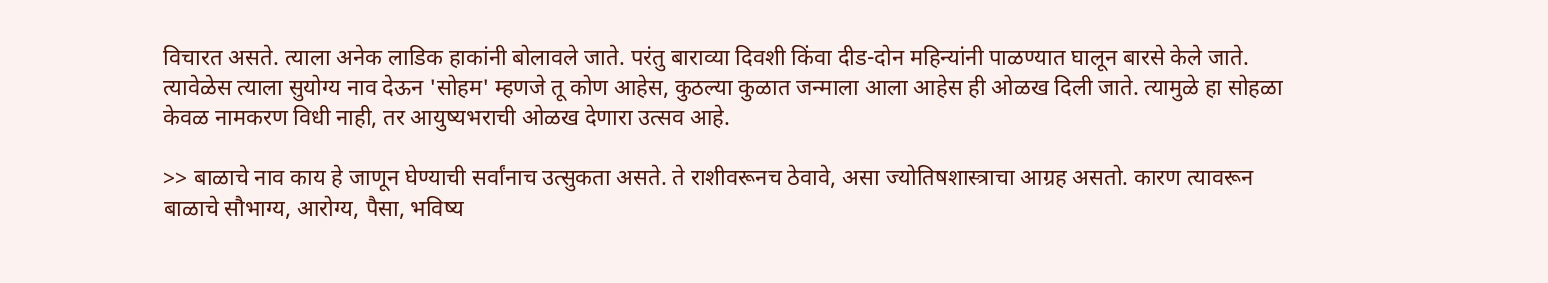विचारत असते. त्याला अनेक लाडिक हाकांनी बोलावले जाते. परंतु बाराव्या दिवशी किंवा दीड-दोन महिन्यांनी पाळण्यात घालून बारसे केले जाते. त्यावेळेस त्याला सुयोग्य नाव देऊन 'सोहम' म्हणजे तू कोण आहेस, कुठल्या कुळात जन्माला आला आहेस ही ओळख दिली जाते. त्यामुळे हा सोहळा केवळ नामकरण विधी नाही, तर आयुष्यभराची ओळख देणारा उत्सव आहे.

>> बाळाचे नाव काय हे जाणून घेण्याची सर्वांनाच उत्सुकता असते. ते राशीवरूनच ठेवावे, असा ज्योतिषशास्त्राचा आग्रह असतो. कारण त्यावरून बाळाचे सौभाग्य, आरोग्य, पैसा, भविष्य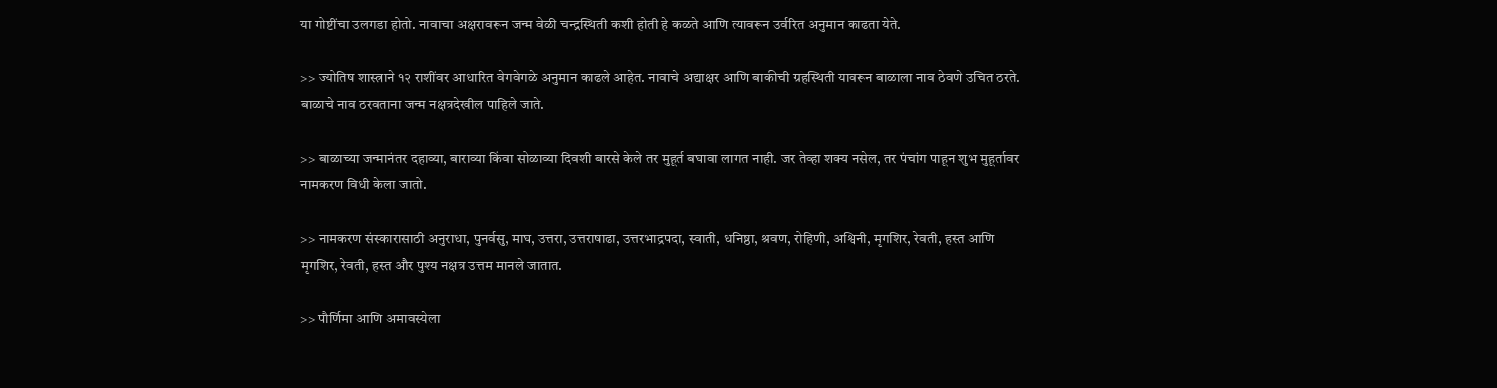या गोष्टींचा उलगडा होतो. नावाचा अक्षरावरून जन्म वेळी चन्द्रस्थिती कशी होती हे कळते आणि त्यावरून उर्वरित अनुमान काढता येते.

>> ज्योतिष शास्त्राने १२ राशींवर आधारित वेगवेगळे अनुमान काढले आहेत. नावाचे अद्याक्षर आणि बाकीची ग्रहस्थिती यावरून बाळाला नाव ठेवणे उचित ठरते. बाळाचे नाव ठरवताना जन्म नक्षत्रदेखील पाहिले जाते.

>> बाळाच्या जन्मानंतर दहाव्या, बाराव्या किंवा सोळाव्या दिवशी बारसे केले तर मुहूर्त बघावा लागत नाही. जर तेव्हा शक्य नसेल, तर पंचांग पाहून शुभ मुहूर्तावर नामकरण विधी केला जातो.

>> नामकरण संस्कारासाठी अनुराधा, पुनर्वसु, माघ, उत्तरा, उत्तराषाढा, उत्तरभाद्रपदा, स्वाती, धनिष्ठा, श्रवण, रोहिणी, अश्विनी, मृगशिर, रेवती, हस्त आणि मृगशिर, रेवती, हस्त और पुश्य नक्षत्र उत्तम मानले जातात.

>> पौर्णिमा आणि अमावस्येला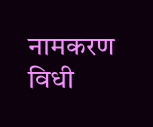नामकरण विधी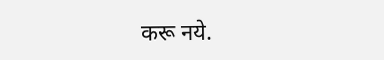करू नये.